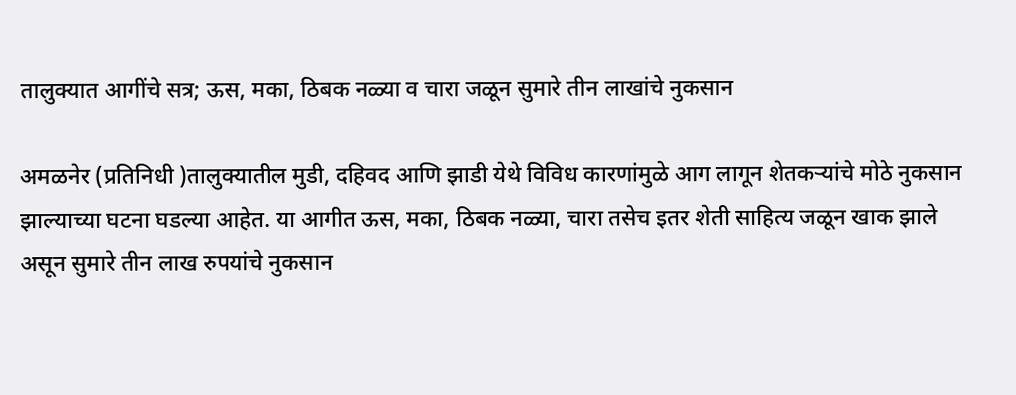तालुक्यात आगींचे सत्र; ऊस, मका, ठिबक नळ्या व चारा जळून सुमारे तीन लाखांचे नुकसान

अमळनेर (प्रतिनिधी )तालुक्यातील मुडी, दहिवद आणि झाडी येथे विविध कारणांमुळे आग लागून शेतकऱ्यांचे मोठे नुकसान झाल्याच्या घटना घडल्या आहेत. या आगीत ऊस, मका, ठिबक नळ्या, चारा तसेच इतर शेती साहित्य जळून खाक झाले असून सुमारे तीन लाख रुपयांचे नुकसान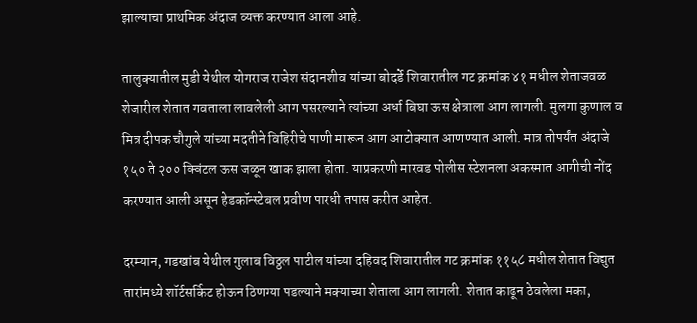झाल्याचा प्राथमिक अंदाज व्यक्त करण्यात आला आहे.

तालुक्यातील मुडी येथील योगराज राजेश संदानशीव यांच्या बोदर्डे शिवारातील गट क्रमांक ४१ मधील शेताजवळ शेजारील शेतात गवताला लावलेली आग पसरल्याने त्यांच्या अर्धा बिघा ऊस क्षेत्राला आग लागली. मुलगा कुणाल व मित्र दीपक चौगुले यांच्या मदतीने विहिरीचे पाणी मारून आग आटोक्यात आणण्यात आली. मात्र तोपर्यंत अंदाजे १५० ते २०० क्विंटल ऊस जळून खाक झाला होता. याप्रकरणी मारवड पोलीस स्टेशनला अकस्मात आगीची नोंद करण्यात आली असून हेडकॉन्स्टेबल प्रवीण पारधी तपास करीत आहेत.

दरम्यान, गडखांब येथील गुलाब विठ्ठल पाटील यांच्या दहिवद शिवारातील गट क्रमांक ११५८ मधील शेतात विद्युत तारांमध्ये शॉर्टसर्किट होऊन ठिणग्या पडल्याने मक्याच्या शेताला आग लागली. शेतात काढून ठेवलेला मका,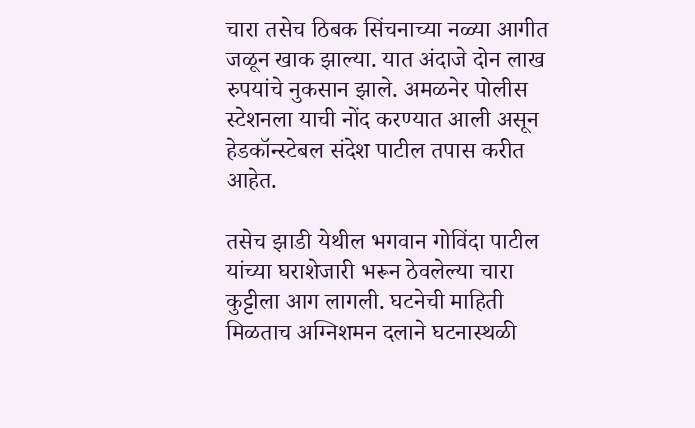चारा तसेच ठिबक सिंचनाच्या नळ्या आगीत जळून खाक झाल्या. यात अंदाजे दोन लाख रुपयांचे नुकसान झाले. अमळनेर पोलीस स्टेशनला याची नोंद करण्यात आली असून हेडकॉन्स्टेबल संदेश पाटील तपास करीत आहेत.

तसेच झाडी येथील भगवान गोविंदा पाटील यांच्या घराशेजारी भरून ठेवलेल्या चारा कुट्टीला आग लागली. घटनेची माहिती मिळताच अग्निशमन दलाने घटनास्थळी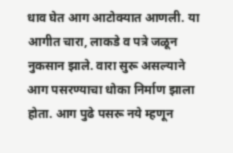धाव घेत आग आटोक्यात आणली. या आगीत चारा, लाकडे व पत्रे जळून नुकसान झाले. वारा सुरू असल्याने आग पसरण्याचा धोका निर्माण झाला होता. आग पुढे पसरू नये म्हणून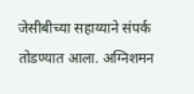जेसीबीच्या सहाय्याने संपर्क तोडण्यात आला. अग्निशमन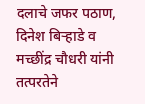दलाचे जफर पठाण, दिनेश बिऱ्हाडे व मच्छींद्र चौधरी यांनी तत्परतेने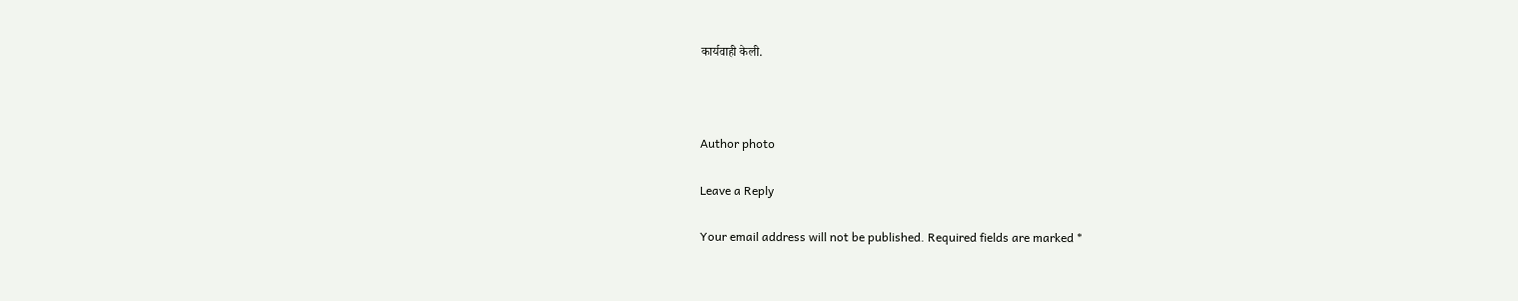कार्यवाही केली.



Author photo

Leave a Reply

Your email address will not be published. Required fields are marked *